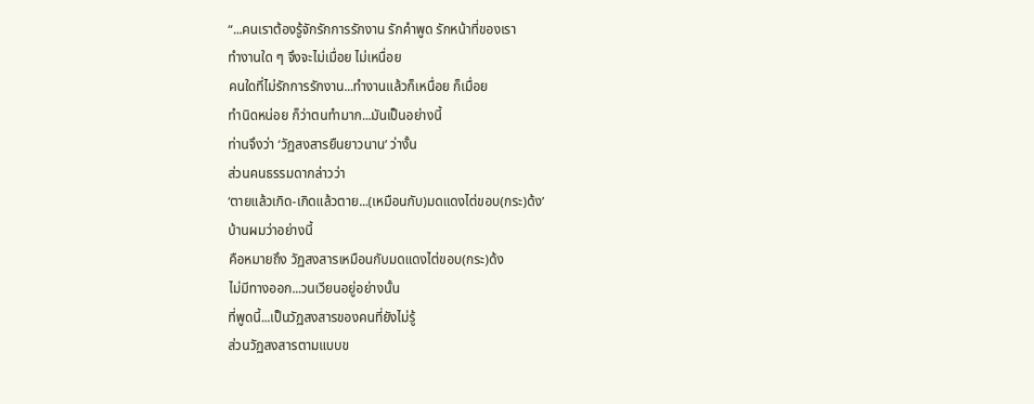“...คนเราต้องรู้จักรักการรักงาน รักคำพูด รักหน้าที่ของเรา
ทำงานใด ๆ จึงจะไม่เมื่อย ไม่เหนื่อย
คนใดที่ไม่รักการรักงาน...ทำงานแล้วก็เหนื่อย ก็เมื่อย
ทำนิดหน่อย ก็ว่าตนทำมาก...มันเป็นอย่างนี้
ท่านจึงว่า ‘วัฏสงสารยืนยาวนาน’ ว่างั้น
ส่วนคนธรรมดากล่าวว่า
‘ตายแล้วเกิด-เกิดแล้วตาย...(เหมือนกับ)มดแดงไต่ขอบ(กระ)ด้ง’
บ้านผมว่าอย่างนี้
คือหมายถึง วัฏสงสารเหมือนกับมดแดงไต่ขอบ(กระ)ด้ง
ไม่มีทางออก...วนเวียนอยู่อย่างนั้น
ที่พูดนี้...เป็นวัฏสงสารของคนที่ยังไม่รู้
ส่วนวัฏสงสารตามแบบข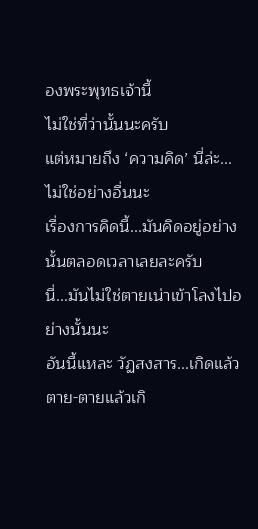องพระพุทธเจ้านี้
ไม่ใช่ที่ว่านั้นนะครับ
แต่หมายถึง ‘ความคิด’ นี่ล่ะ...ไม่ใช่อย่างอื่นนะ
เรื่องการคิดนี้...มันคิดอยู่อย่างนั้นตลอดเวลาเลยละครับ
นี่...มันไม่ใช่ตายเน่าเข้าโลงไปอย่างนั้นนะ
อันนี้แหละ วัฏสงสาร...เกิดแล้วตาย-ตายแล้วเกิ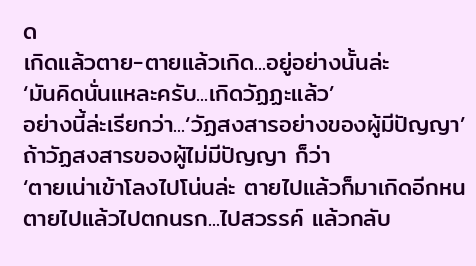ด
เกิดแล้วตาย-ตายแล้วเกิด...อยู่อย่างนั้นล่ะ
‘มันคิดนั่นแหละครับ...เกิดวัฏฏะแล้ว’
อย่างนี้ล่ะเรียกว่า...‘วัฏสงสารอย่างของผู้มีปัญญา’
ถ้าวัฏสงสารของผู้ไม่มีปัญญา ก็ว่า
‘ตายเน่าเข้าโลงไปโน่นล่ะ ตายไปแล้วก็มาเกิดอีกหน
ตายไปแล้วไปตกนรก...ไปสวรรค์ แล้วกลับ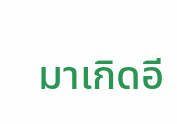มาเกิดอี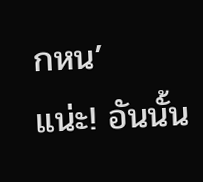กหน’
แน่ะ! อันนั้น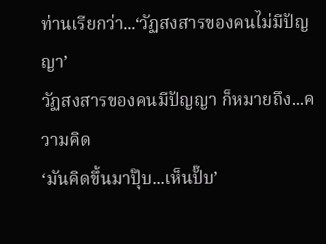ท่านเรียกว่า...‘วัฏสงสารของคนไม่มีปัญญา’
วัฏสงสารของคนมีปัญญา ก็หมายถึง...ความคิด
‘มันคิดขึ้นมาปุ๊บ...เห็นปั๊บ’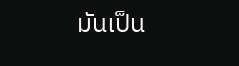มันเป็น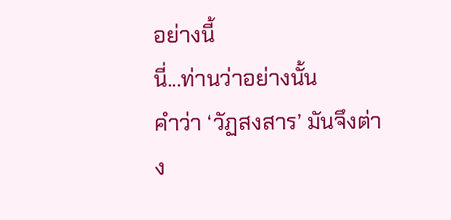อย่างนี้
นี่...ท่านว่าอย่างนั้น
คำว่า ‘วัฏสงสาร’ มันจึงต่าง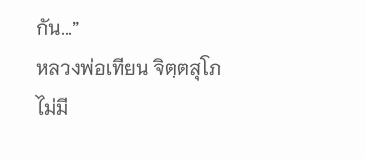กัน...”
หลวงพ่อเทียน จิตฺตสุโภ
ไม่มี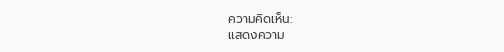ความคิดเห็น:
แสดงความ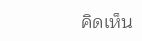คิดเห็น